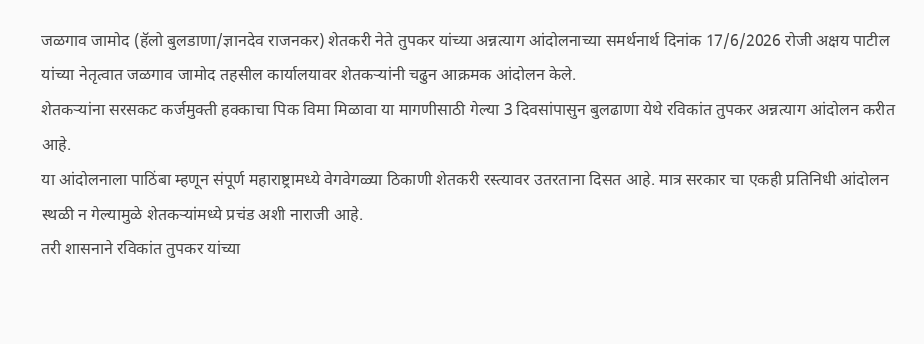जळगाव जामोद (हॅलो बुलडाणा/ज्ञानदेव राजनकर) शेतकरी नेते तुपकर यांच्या अन्नत्याग आंदोलनाच्या समर्थनार्थ दिनांक 17/6/2026 रोजी अक्षय पाटील यांच्या नेतृत्वात जळगाव जामोद तहसील कार्यालयावर शेतकऱ्यांनी चढुन आक्रमक आंदोलन केले.
शेतकऱ्यांना सरसकट कर्जमुक्ती हक्काचा पिक विमा मिळावा या मागणीसाठी गेल्या 3 दिवसांपासुन बुलढाणा येथे रविकांत तुपकर अन्नत्याग आंदोलन करीत आहे.
या आंदोलनाला पाठिंबा म्हणून संपूर्ण महाराष्ट्रामध्ये वेगवेगळ्या ठिकाणी शेतकरी रस्त्यावर उतरताना दिसत आहे. मात्र सरकार चा एकही प्रतिनिधी आंदोलन स्थळी न गेल्यामुळे शेतकऱ्यांमध्ये प्रचंड अशी नाराजी आहे.
तरी शासनाने रविकांत तुपकर यांच्या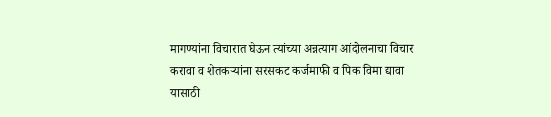मागण्यांना विचारात घेऊन त्यांच्या अन्नत्याग आंदोलनाचा विचार करावा व शेतकऱ्यांना सरसकट कर्जमाफी व पिक विमा द्यावा यासाठी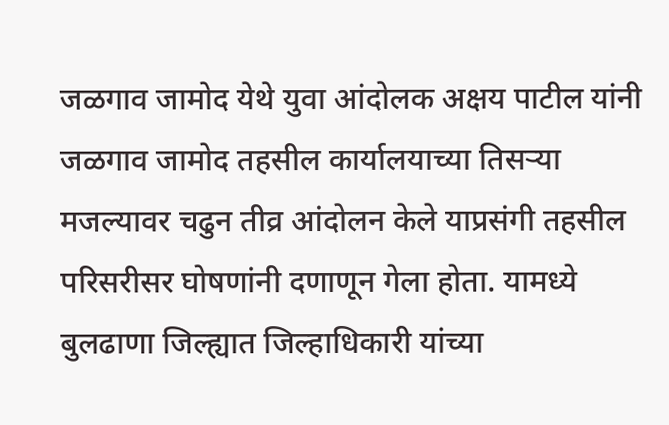जळगाव जामोद येथे युवा आंदोलक अक्षय पाटील यांनी जळगाव जामोद तहसील कार्यालयाच्या तिसऱ्या मजल्यावर चढुन तीव्र आंदोलन केले याप्रसंगी तहसील परिसरीसर घोषणांनी दणाणून गेला होता. यामध्ये बुलढाणा जिल्ह्यात जिल्हाधिकारी यांच्या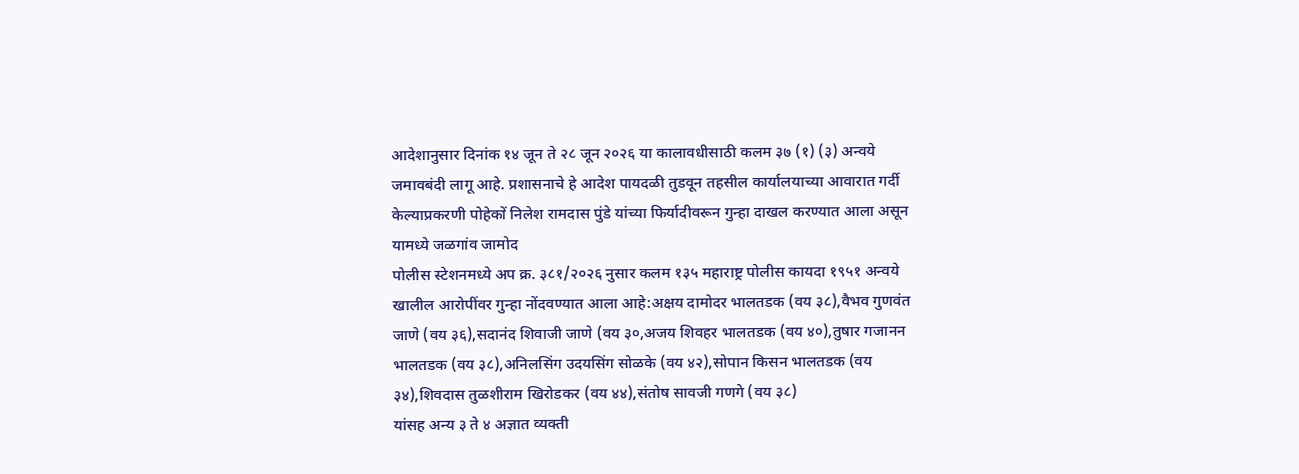आदेशानुसार दिनांक १४ जून ते २८ जून २०२६ या कालावधीसाठी कलम ३७ (१) (३) अन्वये जमावबंदी लागू आहे. प्रशासनाचे हे आदेश पायदळी तुडवून तहसील कार्यालयाच्या आवारात गर्दी केल्याप्रकरणी पोहेकों निलेश रामदास पुंडे यांच्या फिर्यादीवरून गुन्हा दाखल करण्यात आला असून यामध्ये जळगांव जामोद
पोलीस स्टेशनमध्ये अप क्र. ३८१/२०२६ नुसार कलम १३५ महाराष्ट्र पोलीस कायदा १९५१ अन्वये खालील आरोपींवर गुन्हा नोंदवण्यात आला आहे:अक्षय दामोदर भालतडक (वय ३८),वैभव गुणवंत जाणे (वय ३६),सदानंद शिवाजी जाणे (वय ३०,अजय शिवहर भालतडक (वय ४०),तुषार गजानन भालतडक (वय ३८),अनिलसिंग उदयसिंग सोळके (वय ४२),सोपान किसन भालतडक (वय ३४),शिवदास तुळशीराम खिरोडकर (वय ४४),संतोष सावजी गणगे (वय ३८)
यांसह अन्य ३ ते ४ अज्ञात व्यक्ती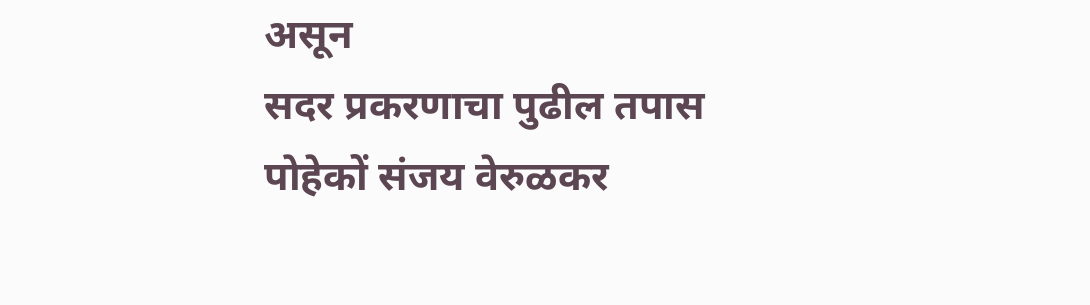असून
सदर प्रकरणाचा पुढील तपास पोहेकों संजय वेरुळकर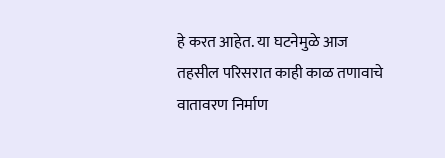हे करत आहेत. या घटनेमुळे आज तहसील परिसरात काही काळ तणावाचे वातावरण निर्माण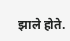झाले होते.